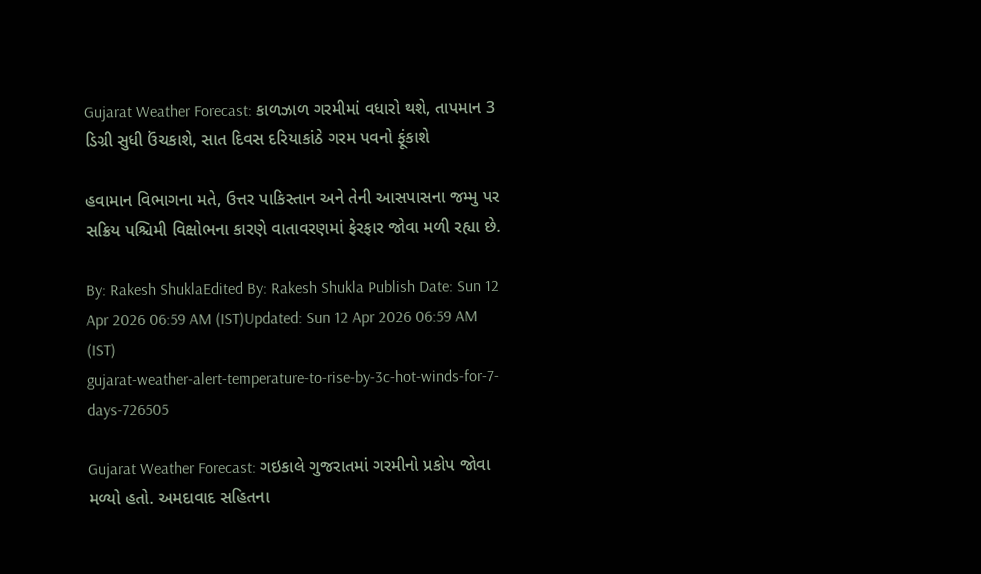Gujarat Weather Forecast: કાળઝાળ ગરમીમાં વધારો થશે, તાપમાન 3 ડિગ્રી સુધી ઉંચકાશે, સાત દિવસ દરિયાકાંઠે ગરમ પવનો ફૂંકાશે

હવામાન વિભાગના મતે, ઉત્તર પાકિસ્તાન અને તેની આસપાસના જમ્મુ પર સક્રિય પશ્ચિમી વિક્ષોભના કારણે વાતાવરણમાં ફેરફાર જોવા મળી રહ્યા છે.

By: Rakesh ShuklaEdited By: Rakesh Shukla Publish Date: Sun 12 Apr 2026 06:59 AM (IST)Updated: Sun 12 Apr 2026 06:59 AM (IST)
gujarat-weather-alert-temperature-to-rise-by-3c-hot-winds-for-7-days-726505

Gujarat Weather Forecast: ગઇકાલે ગુજરાતમાં ગરમીનો પ્રકોપ જોવા મળ્યો હતો. અમદાવાદ સહિતના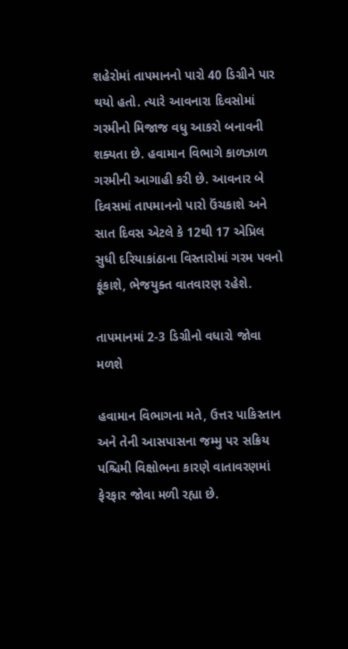શહેરોમાં તાપમાનનો પારો 40 ડિગ્રીને પાર થયો હતો. ત્યારે આવનારા દિવસોમાં ગરમીનો મિજાજ વધુ આકરો બનાવની શક્યતા છે. હવામાન વિભાગે કાળઝાળ ગરમીની આગાહી કરી છે. આવનાર બે દિવસમાં તાપમાનનો પારો ઉંચકાશે અને સાત દિવસ એટલે કે 12થી 17 એપ્રિલ સુધી દરિયાકાંઠાના વિસ્તારોમાં ગરમ પવનો ફૂંકાશે, ભેજયુક્ત વાતવારણ રહેશે.

તાપમાનમાં 2-3 ડિગ્રીનો વધારો જોવા મળશે

હવામાન વિભાગના મતે, ઉત્તર પાકિસ્તાન અને તેની આસપાસના જમ્મુ પર સક્રિય પશ્ચિમી વિક્ષોભના કારણે વાતાવરણમાં ફેરફાર જોવા મળી રહ્યા છે.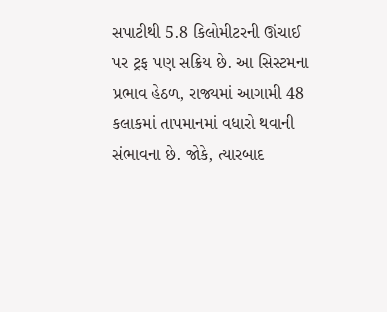સપાટીથી 5.8 કિલોમીટરની ઊંચાઈ પર ટ્રફ પણ સક્રિય છે. આ સિસ્ટમના પ્રભાવ હેઠળ, રાજ્યમાં આગામી 48 કલાકમાં તાપમાનમાં વધારો થવાની સંભાવના છે. જોકે, ત્યારબાદ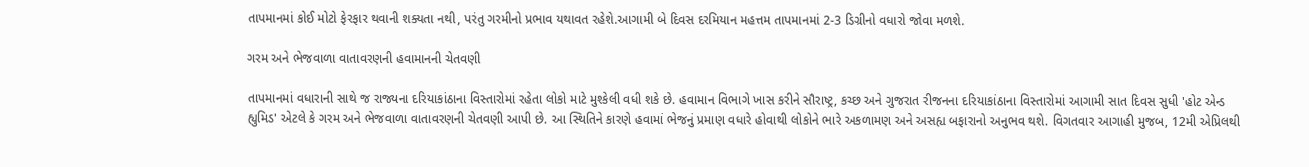તાપમાનમાં કોઈ મોટો ફેરફાર થવાની શક્યતા નથી, પરંતુ ગરમીનો પ્રભાવ યથાવત રહેશે.આગામી બે દિવસ દરમિયાન મહત્તમ તાપમાનમાં 2-3 ડિગ્રીનો વધારો જોવા મળશે.

ગરમ અને ભેજવાળા વાતાવરણની હવામાનની ચેતવણી

તાપમાનમાં વધારાની સાથે જ રાજ્યના દરિયાકાંઠાના વિસ્તારોમાં રહેતા લોકો માટે મુશ્કેલી વધી શકે છે. હવામાન વિભાગે ખાસ કરીને સૌરાષ્ટ્ર, કચ્છ અને ગુજરાત રીજનના દરિયાકાંઠાના વિસ્તારોમાં આગામી સાત દિવસ સુધી 'હોટ એન્ડ હ્યુમિડ' એટલે કે ગરમ અને ભેજવાળા વાતાવરણની ચેતવણી આપી છે. આ સ્થિતિને કારણે હવામાં ભેજનું પ્રમાણ વધારે હોવાથી લોકોને ભારે અકળામણ અને અસહ્ય બફારાનો અનુભવ થશે. વિગતવાર આગાહી મુજબ, 12મી એપ્રિલથી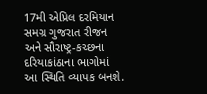17મી એપ્રિલ દરમિયાન સમગ્ર ગુજરાત રીજન અને સૌરાષ્ટ્ર-કચ્છના દરિયાકાંઠાના ભાગોમાં આ સ્થિતિ વ્યાપક બનશે.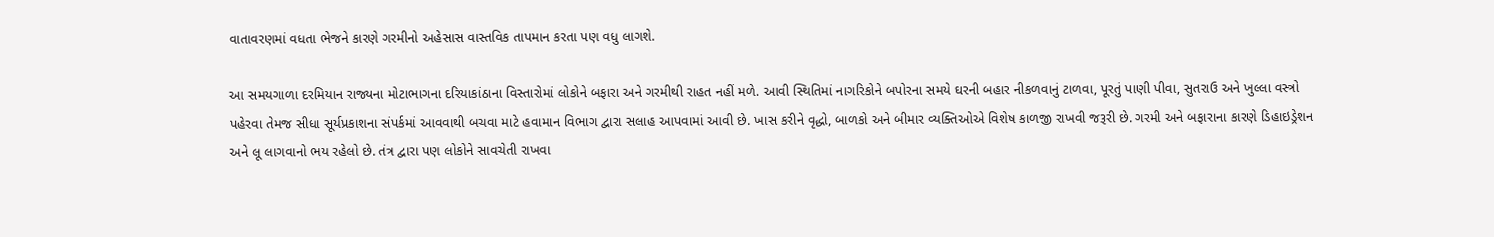વાતાવરણમાં વધતા ભેજને કારણે ગરમીનો અહેસાસ વાસ્તવિક તાપમાન કરતા પણ વધુ લાગશે.

આ સમયગાળા દરમિયાન રાજ્યના મોટાભાગના દરિયાકાંઠાના વિસ્તારોમાં લોકોને બફારા અને ગરમીથી રાહત નહીં મળે. આવી સ્થિતિમાં નાગરિકોને બપોરના સમયે ઘરની બહાર નીકળવાનું ટાળવા, પૂરતું પાણી પીવા, સુતરાઉ અને ખુલ્લા વસ્ત્રો પહેરવા તેમજ સીધા સૂર્યપ્રકાશના સંપર્કમાં આવવાથી બચવા માટે હવામાન વિભાગ દ્વારા સલાહ આપવામાં આવી છે. ખાસ કરીને વૃદ્ધો, બાળકો અને બીમાર વ્યક્તિઓએ વિશેષ કાળજી રાખવી જરૂરી છે. ગરમી અને બફારાના કારણે ડિહાઇડ્રેશન અને લૂ લાગવાનો ભય રહેલો છે. તંત્ર દ્વારા પણ લોકોને સાવચેતી રાખવા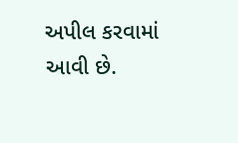અપીલ કરવામાં આવી છે.